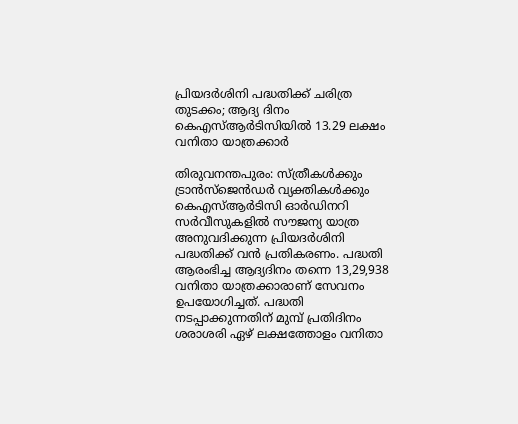പ്രിയദർശിനി പദ്ധതിക്ക് ചരിത്ര തുടക്കം; ആദ്യ ദിനം കെഎസ്ആർടിസിയിൽ 13.29 ലക്ഷം വനിതാ യാത്രക്കാർ

തിരുവനന്തപുരം: സ്ത്രീകൾക്കും ട്രാൻസ്‌ജെൻഡർ വ്യക്തികൾക്കും കെഎസ്ആർടിസി ഓർഡിനറി സർവീസുകളിൽ സൗജന്യ യാത്ര അനുവദിക്കുന്ന പ്രിയദർശിനി പദ്ധതിക്ക് വൻ പ്രതികരണം. പദ്ധതി ആരംഭിച്ച ആദ്യദിനം തന്നെ 13,29,938 വനിതാ യാത്രക്കാരാണ് സേവനം ഉപയോഗിച്ചത്. പദ്ധതി നടപ്പാക്കുന്നതിന് മുമ്പ് പ്രതിദിനം ശരാശരി ഏഴ് ലക്ഷത്തോളം വനിതാ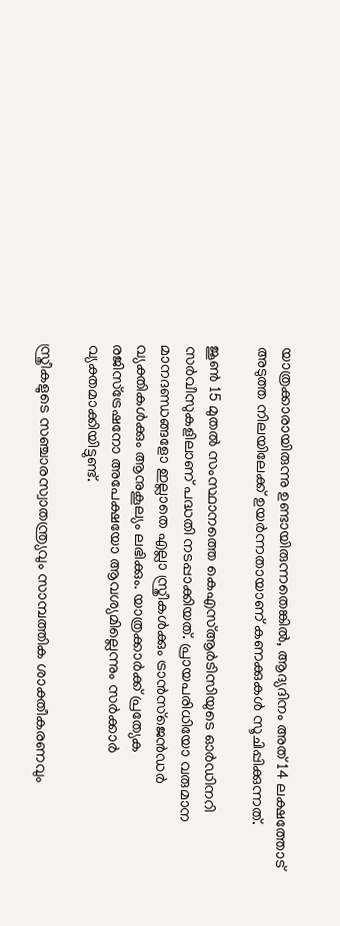യാത്രക്കാരായിരുന്നു ഉണ്ടായിരുന്നതെങ്കിൽ, ആദ്യദിനം അത് 14 ലക്ഷത്തോട് അടുത്ത നിലയിലേക്ക് ഉയർന്നതായാണ് കണക്കുകൾ സൂചിപ്പിക്കുന്നത്.

ജൂൺ 15 മുതൽ സംസ്ഥാനത്തെ കെഎസ്ആർടിസിയുടെ ഓർഡിനറി സർവീസുകളിലാണ് പദ്ധതി നടപ്പാക്കിയത്. പ്രായപരിധിയോ വരുമാന മാനദണ്ഡങ്ങളോ ഇല്ലാതെ എല്ലാ സ്ത്രീകൾക്കും ട്രാൻസ്‌ജെൻഡർ വ്യക്തികൾക്കും ആനുകൂല്യം ലഭിക്കും. യാത്രക്കാർക്ക് പ്രത്യേക രജിസ്ട്രേഷനോ അപേക്ഷയോ ആവശ്യമില്ലെന്നും സർക്കാർ വ്യക്തമാക്കിയിട്ടുണ്ട്.

സ്ത്രീകളുടെ സഞ്ചാരസ്വാതന്ത്ര്യവും സാമ്പത്തിക ശാക്തീകരണവും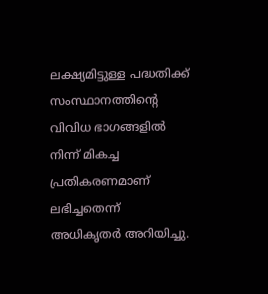ലക്ഷ്യമിട്ടുള്ള പദ്ധതിക്ക് സംസ്ഥാനത്തിന്റെ വിവിധ ഭാഗങ്ങളിൽ നിന്ന് മികച്ച പ്രതികരണമാണ് ലഭിച്ചതെന്ന് അധികൃതർ അറിയിച്ചു.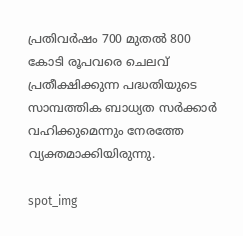പ്രതിവർഷം 700 മുതൽ 800 കോടി രൂപവരെ ചെലവ് പ്രതീക്ഷിക്കുന്ന പദ്ധതിയുടെ സാമ്പത്തിക ബാധ്യത സർക്കാർ വഹിക്കുമെന്നും നേരത്തേ വ്യക്തമാക്കിയിരുന്നു.

spot_img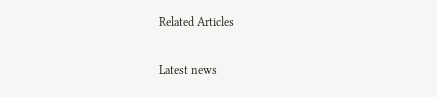Related Articles

Latest news